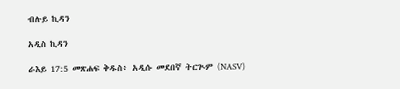ብሉይ ኪዳን

አዲስ ኪዳን

ራእይ 17:5 መጽሐፍ ቅዱስ፥ አዲሱ መደበኛ ትርጒም (NASV)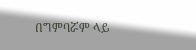በግምባሯም ላይ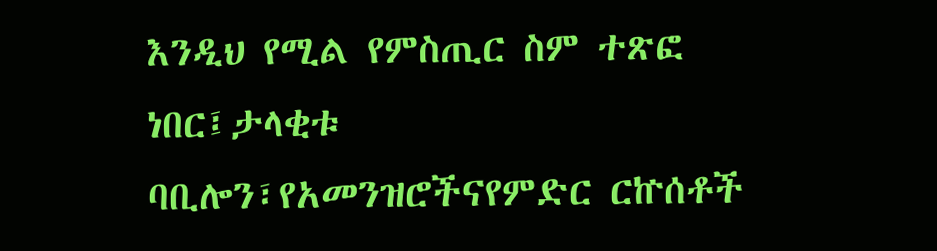እንዲህ የሚል የምስጢር ስም ተጽፎ ነበር፤ታላቂቱ ባቢሎን፣የአመንዝሮችናየምድር ርኵሰቶች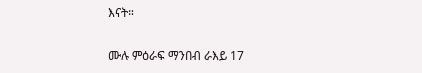እናት።

ሙሉ ምዕራፍ ማንበብ ራእይ 17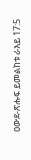ዐውደ-ጽሑፍ ይመልከቱ ራእይ 17:5